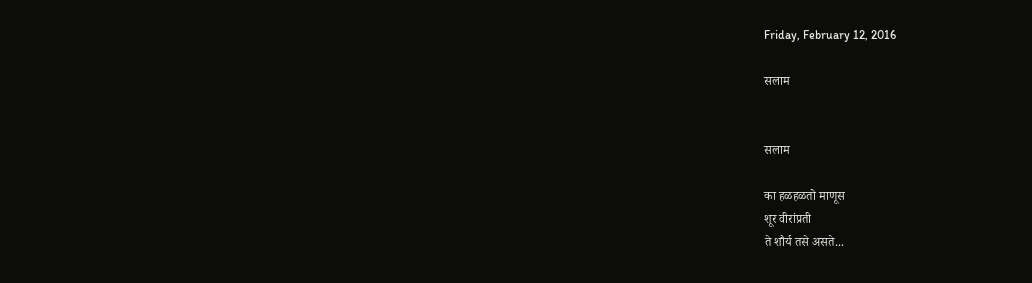Friday, February 12, 2016

सलाम


सलाम

का हळहळतो माणूस
शूर वीरांप्रती
ते शौर्य तसे असते...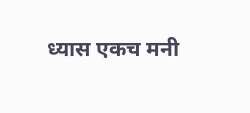ध्यास एकच मनी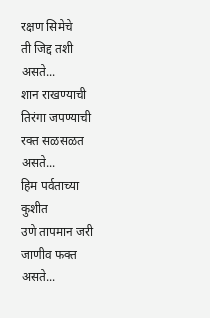रक्षण सिमेचे
ती जिद्द तशी असते...
शान राखण्याची
तिरंगा जपण्याची
रक्त सळसळत असते...
हिम पर्वताच्या कुशीत
उणे तापमान जरी
जाणीव फक्त असते...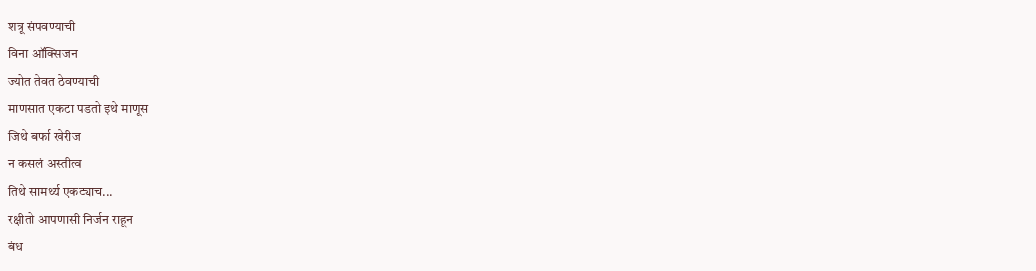शत्रू संपवण्याची
विना ऑक्सिजन
ज्योत तेवत ठेवण्याची
माणसात एकटा पडतो इथे माणूस
जिथे बर्फा खेरीज
न कसलं अस्तीत्व
तिथे सामर्थ्य एकट्याच...
रक्षीतो आपणासी निर्जन राहून
बंध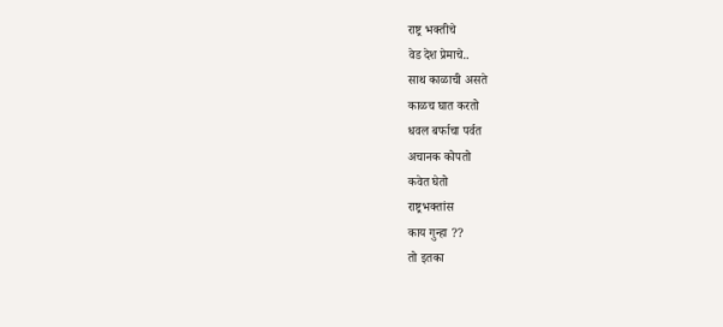राष्ट्र भक्तीचे
वेड देश प्रेमाचे..
साथ काळाची असते
काळच घात करतो
धवल बर्फाचा पर्वत
अचानक कोपतो
कवेत घेतो
राष्ट्रभक्तांस
काय गुन्हा ??
तो इतका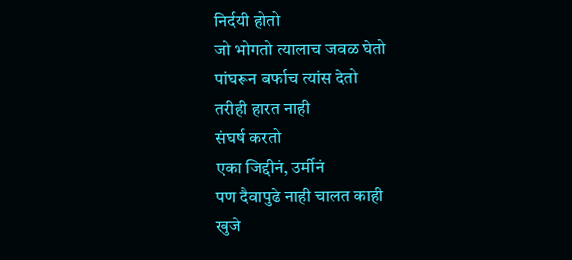निर्दयी होतो
जो भोगतो त्यालाच जवळ घेतो
पांघरून बर्फाच त्यांस देतो
तरीही हारत नाही
संघर्ष करतो
एका जिद्दीनं, उर्मीनं
पण दैवापुढे नाही चालत काही
खुजे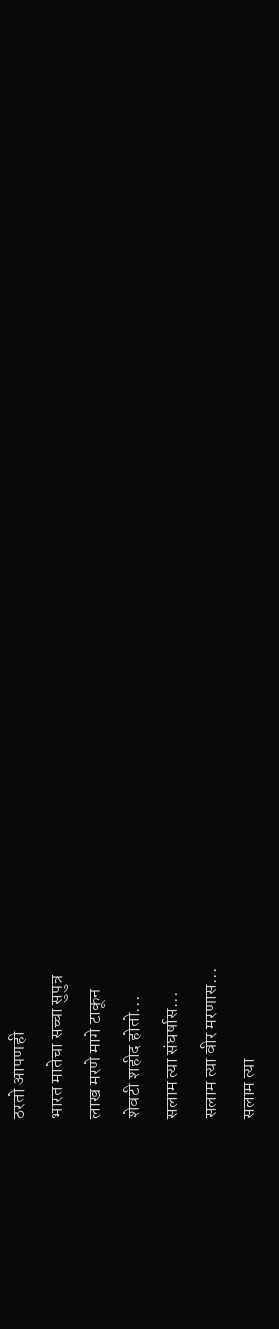ठरतो आपणही
भारत मातेचा सच्चा सुपुत्र
लाख मरणे मागे टाकून
शेवटी शहीद होतो...
सलाम त्या संघर्षास...
सलाम त्या वीर मरणास...
सलाम त्या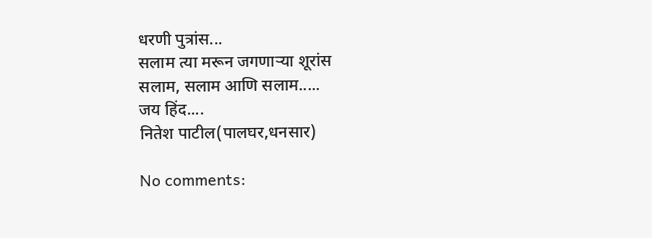धरणी पुत्रांस...
सलाम त्या मरून जगणाऱ्या शूरांस
सलाम, सलाम आणि सलाम.....
जय हिंद....
नितेश पाटील(पालघर,धनसार)

No comments: